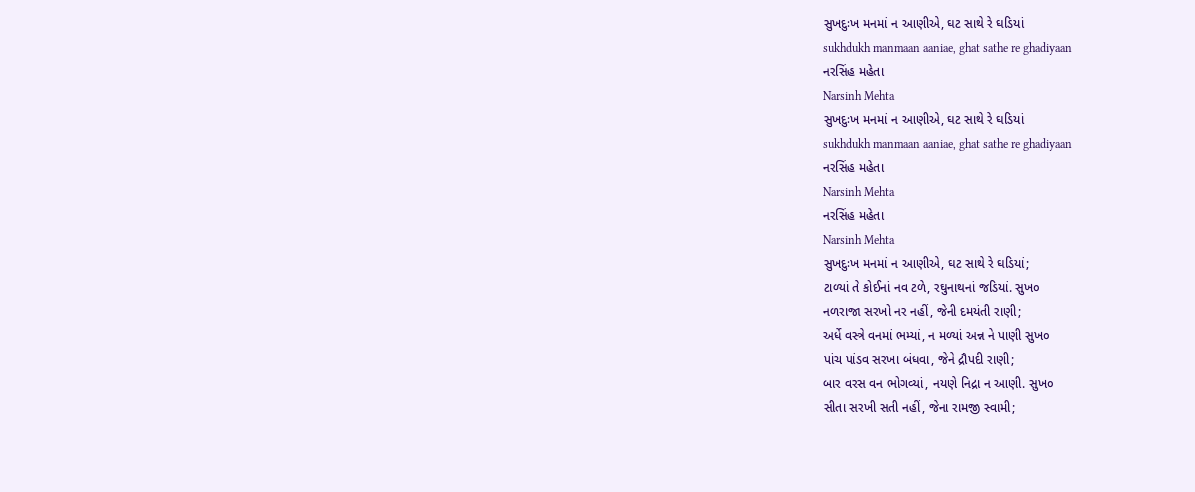સુખદુઃખ મનમાં ન આણીએ, ઘટ સાથે રે ઘડિયાં
sukhdukh manmaan aaniae, ghat sathe re ghadiyaan
નરસિંહ મહેતા
Narsinh Mehta
સુખદુઃખ મનમાં ન આણીએ, ઘટ સાથે રે ઘડિયાં
sukhdukh manmaan aaniae, ghat sathe re ghadiyaan
નરસિંહ મહેતા
Narsinh Mehta
નરસિંહ મહેતા
Narsinh Mehta
સુખદુઃખ મનમાં ન આણીએ, ઘટ સાથે રે ઘડિયાં;
ટાળ્યાં તે કોઈનાં નવ ટળે, રઘુનાથનાં જડિયાં. સુખ૦
નળરાજા સરખો નર નહીં, જેની દમયંતી રાણી;
અર્ધે વસ્ત્રે વનમાં ભમ્યાં, ન મળ્યાં અન્ન ને પાણી સુખ૦
પાંચ પાંડવ સરખા બંધવા, જેને દ્રૌપદી રાણી;
બાર વરસ વન ભોગવ્યાં, નયણે નિદ્રા ન આણી. સુખ૦
સીતા સરખી સતી નહીં, જેના રામજી સ્વામી;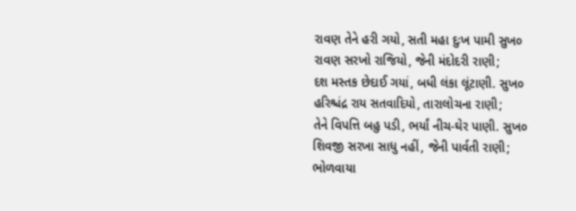રાવણ તેને હરી ગયો, સતી મહા દુઃખ પામી સુખ૦
રાવણ સરખો રાજિયો, જેની મંદોદરી રાણી;
દશ મસ્તક છેદાઈ ગયાં, બધી લંકા લૂંટાણી. સુખ૦
હરિશ્ચંદ્ર રાય સતવાદિયો, તારાલોચના રાણી;
તેને વિપત્તિ બહુ પડી, ભર્યાં નીચ-ઘેર પાણી. સુખ૦
શિવજી સરખા સાધુ નહીં, જેની પાર્વતી રાણી;
ભોળવાયા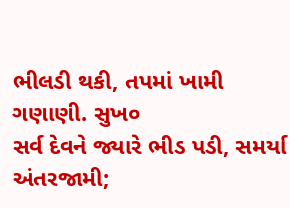ભીલડી થકી, તપમાં ખામી ગણાણી. સુખ૦
સર્વ દેવને જ્યારે ભીડ પડી, સમર્યા અંતરજામી;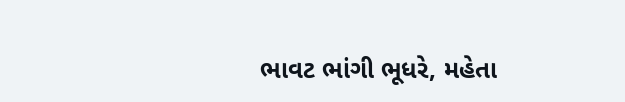ભાવટ ભાંગી ભૂધરે, મહેતા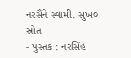નરસૈંને સ્વામી. સુખ૦
સ્રોત
- પુસ્તક : નરસિંહ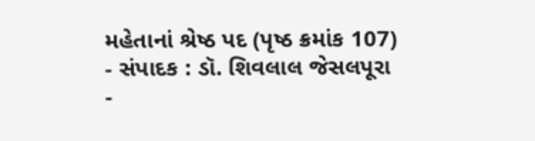મહેતાનાં શ્રેષ્ઠ પદ (પૃષ્ઠ ક્રમાંક 107)
- સંપાદક : ડૉ. શિવલાલ જેસલપૂરા
-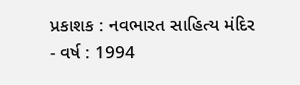પ્રકાશક : નવભારત સાહિત્ય મંદિર
- વર્ષ : 1994